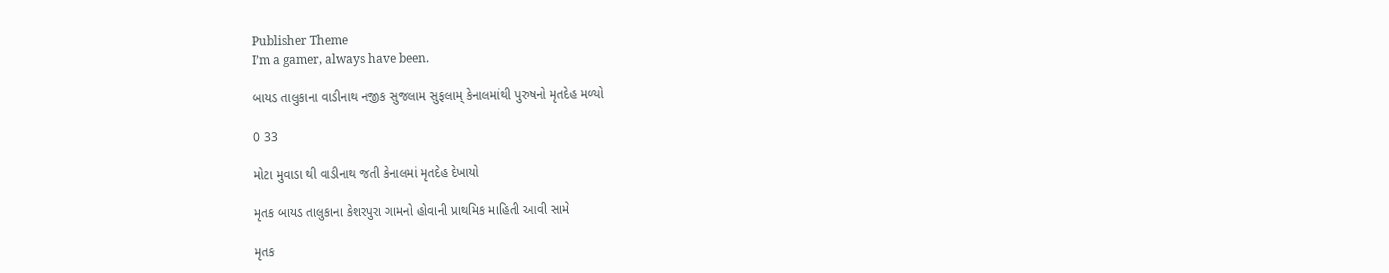Publisher Theme
I’m a gamer, always have been.

બાયડ તાલુકાના વાડીનાથ નજીક સુજલામ સુફલામ્ કેનાલમાંથી પુરુષનો મૃતદેહ મળ્યો

0 33

મોટા મુવાડા થી વાડીનાથ જતી કેનાલમાં મૃતદેહ દેખાયો

મૃતક બાયડ તાલુકાના કેશરપુરા ગામનો હોવાની પ્રાથમિક માહિતી આવી સામે

મૃતક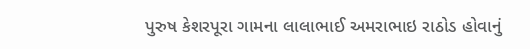પુરુષ કેશરપૂરા ગામના લાલાભાઈ અમરાભાઇ રાઠોડ હોવાનું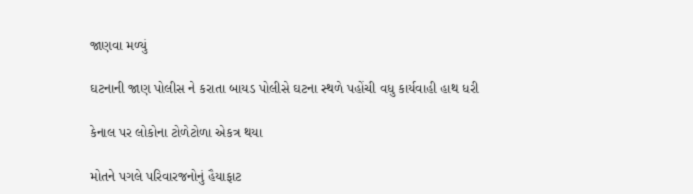જાણવા મળ્યું

ઘટનાની જાણ પોલીસ ને કરાતા બાયડ પોલીસે ઘટના સ્થળે પહોંચી વધુ કાર્યવાહી હાથ ધરી

કેનાલ પર લોકોના ટોળેટોળા એકત્ર થયા

મોતને પગલે પરિવારજનોનું હૈયાફાટ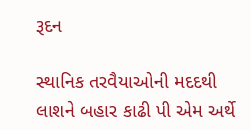રૂદન

સ્થાનિક તરવૈયાઓની મદદથી લાશને બહાર કાઢી પી એમ અર્થે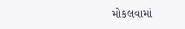મોકલવામાં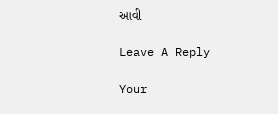આવી

Leave A Reply

Your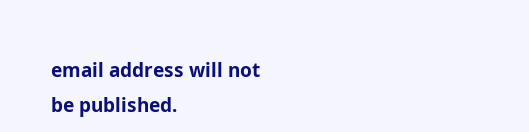email address will not be published.